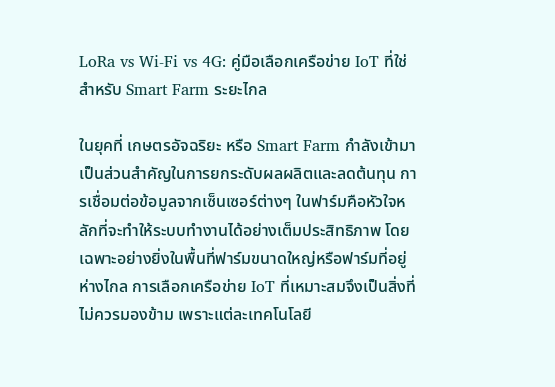LoRa vs Wi-Fi vs 4G: คู่มือเลือกเครือข่าย IoT ที่ใช่สำหรับ Smart Farm ระยะไกล

ในยุคที่ เกษตรอัจฉริยะ หรือ Smart Farm กำลังเข้ามาเป็นส่วนสำคัญในการยกระดับผลผลิตและลดต้นทุน การเชื่อมต่อข้อมูลจากเซ็นเซอร์ต่างๆ ในฟาร์มคือหัวใจหลักที่จะทำให้ระบบทำงานได้อย่างเต็มประสิทธิภาพ โดยเฉพาะอย่างยิ่งในพื้นที่ฟาร์มขนาดใหญ่หรือฟาร์มที่อยู่ห่างไกล การเลือกเครือข่าย IoT ที่เหมาะสมจึงเป็นสิ่งที่ไม่ควรมองข้าม เพราะแต่ละเทคโนโลยี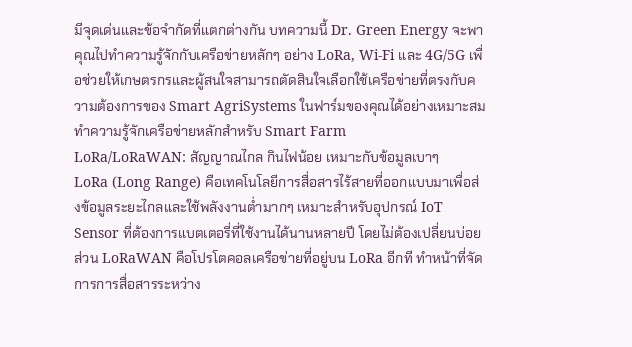มีจุดเด่นและข้อจำกัดที่แตกต่างกัน บทความนี้ Dr. Green Energy จะพาคุณไปทำความรู้จักกับเครือข่ายหลักๆ อย่าง LoRa, Wi-Fi และ 4G/5G เพื่อช่วยให้เกษตรกรและผู้สนใจสามารถตัดสินใจเลือกใช้เครือข่ายที่ตรงกับความต้องการของ Smart AgriSystems ในฟาร์มของคุณได้อย่างเหมาะสม
ทำความรู้จักเครือข่ายหลักสำหรับ Smart Farm
LoRa/LoRaWAN: สัญญาณไกล กินไฟน้อย เหมาะกับข้อมูลเบาๆ
LoRa (Long Range) คือเทคโนโลยีการสื่อสารไร้สายที่ออกแบบมาเพื่อส่งข้อมูลระยะไกลและใช้พลังงานต่ำมากๆ เหมาะสำหรับอุปกรณ์ IoT Sensor ที่ต้องการแบตเตอรี่ที่ใช้งานได้นานหลายปี โดยไม่ต้องเปลี่ยนบ่อย ส่วน LoRaWAN คือโปรโตคอลเครือข่ายที่อยู่บน LoRa อีกที ทำหน้าที่จัดการการสื่อสารระหว่าง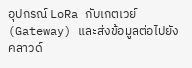อุปกรณ์ LoRa กับเกตเวย์ (Gateway) และส่งข้อมูลต่อไปยังคลาวด์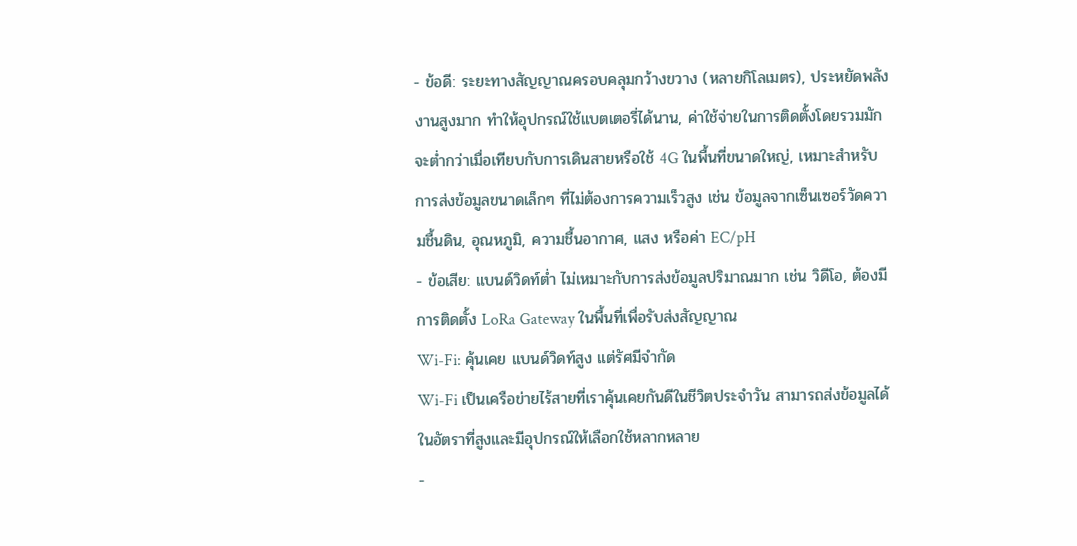- ข้อดี: ระยะทางสัญญาณครอบคลุมกว้างขวาง (หลายกิโลเมตร), ประหยัดพลังงานสูงมาก ทำให้อุปกรณ์ใช้แบตเตอรี่ได้นาน, ค่าใช้จ่ายในการติดตั้งโดยรวมมักจะต่ำกว่าเมื่อเทียบกับการเดินสายหรือใช้ 4G ในพื้นที่ขนาดใหญ่, เหมาะสำหรับการส่งข้อมูลขนาดเล็กๆ ที่ไม่ต้องการความเร็วสูง เช่น ข้อมูลจากเซ็นเซอร์วัดความชื้นดิน, อุณหภูมิ, ความชื้นอากาศ, แสง หรือค่า EC/pH
- ข้อเสีย: แบนด์วิดท์ต่ำ ไม่เหมาะกับการส่งข้อมูลปริมาณมาก เช่น วิดีโอ, ต้องมีการติดตั้ง LoRa Gateway ในพื้นที่เพื่อรับส่งสัญญาณ
Wi-Fi: คุ้นเคย แบนด์วิดท์สูง แต่รัศมีจำกัด
Wi-Fi เป็นเครือข่ายไร้สายที่เราคุ้นเคยกันดีในชีวิตประจำวัน สามารถส่งข้อมูลได้ในอัตราที่สูงและมีอุปกรณ์ให้เลือกใช้หลากหลาย
-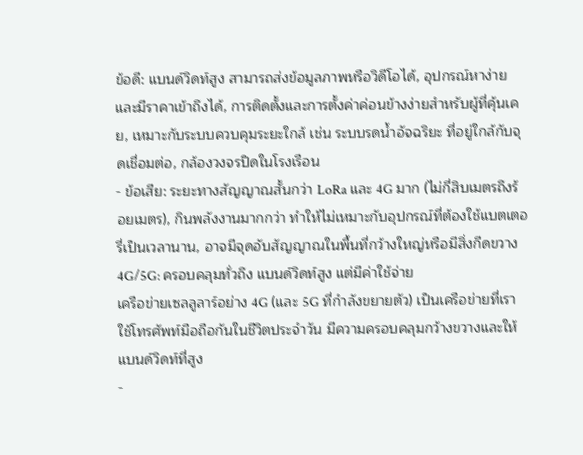ข้อดี: แบนด์วิดท์สูง สามารถส่งข้อมูลภาพหรือวิดีโอได้, อุปกรณ์หาง่ายและมีราคาเข้าถึงได้, การติดตั้งและการตั้งค่าค่อนข้างง่ายสำหรับผู้ที่คุ้นเคย, เหมาะกับระบบควบคุมระยะใกล้ เช่น ระบบรดน้ำอัจฉริยะ ที่อยู่ใกล้กับจุดเชื่อมต่อ, กล้องวงจรปิดในโรงเรือน
- ข้อเสีย: ระยะทางสัญญาณสั้นกว่า LoRa และ 4G มาก (ไม่กี่สิบเมตรถึงร้อยเมตร), กินพลังงานมากกว่า ทำให้ไม่เหมาะกับอุปกรณ์ที่ต้องใช้แบตเตอรี่เป็นเวลานาน, อาจมีจุดอับสัญญาณในพื้นที่กว้างใหญ่หรือมีสิ่งกีดขวาง
4G/5G: ครอบคลุมทั่วถึง แบนด์วิดท์สูง แต่มีค่าใช้จ่าย
เครือข่ายเซลลูลาร์อย่าง 4G (และ 5G ที่กำลังขยายตัว) เป็นเครือข่ายที่เราใช้โทรศัพท์มือถือกันในชีวิตประจำวัน มีความครอบคลุมกว้างขวางและให้แบนด์วิดท์ที่สูง
-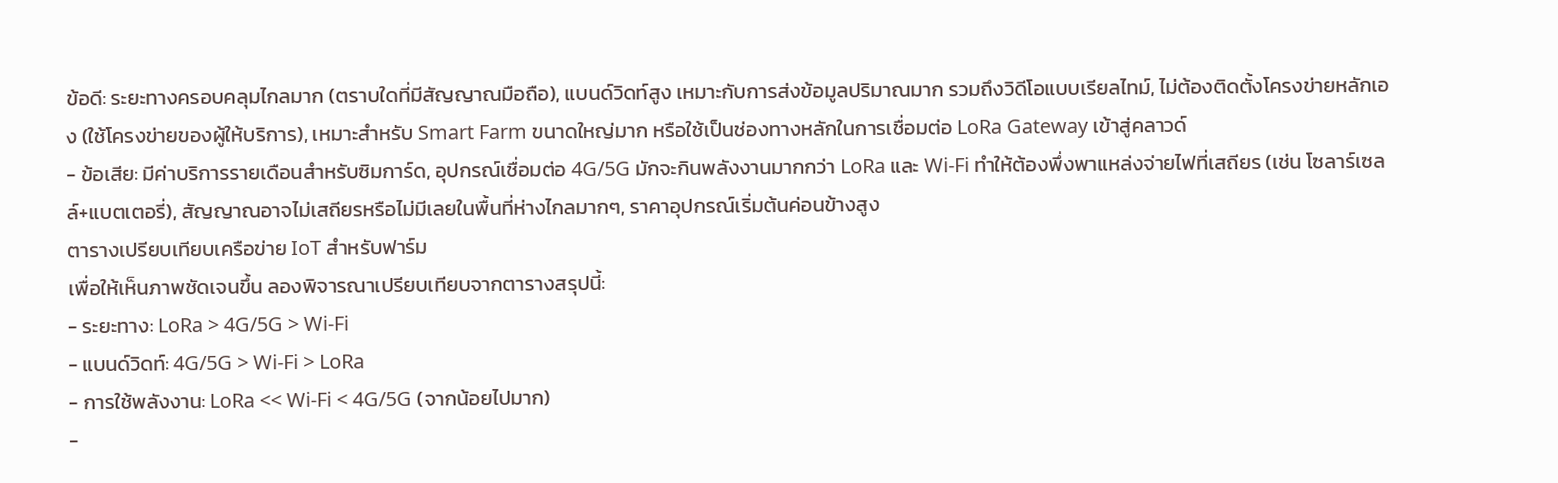ข้อดี: ระยะทางครอบคลุมไกลมาก (ตราบใดที่มีสัญญาณมือถือ), แบนด์วิดท์สูง เหมาะกับการส่งข้อมูลปริมาณมาก รวมถึงวิดีโอแบบเรียลไทม์, ไม่ต้องติดตั้งโครงข่ายหลักเอง (ใช้โครงข่ายของผู้ให้บริการ), เหมาะสำหรับ Smart Farm ขนาดใหญ่มาก หรือใช้เป็นช่องทางหลักในการเชื่อมต่อ LoRa Gateway เข้าสู่คลาวด์
- ข้อเสีย: มีค่าบริการรายเดือนสำหรับซิมการ์ด, อุปกรณ์เชื่อมต่อ 4G/5G มักจะกินพลังงานมากกว่า LoRa และ Wi-Fi ทำให้ต้องพึ่งพาแหล่งจ่ายไฟที่เสถียร (เช่น โซลาร์เซลล์+แบตเตอรี่), สัญญาณอาจไม่เสถียรหรือไม่มีเลยในพื้นที่ห่างไกลมากๆ, ราคาอุปกรณ์เริ่มต้นค่อนข้างสูง
ตารางเปรียบเทียบเครือข่าย IoT สำหรับฟาร์ม
เพื่อให้เห็นภาพชัดเจนขึ้น ลองพิจารณาเปรียบเทียบจากตารางสรุปนี้:
- ระยะทาง: LoRa > 4G/5G > Wi-Fi
- แบนด์วิดท์: 4G/5G > Wi-Fi > LoRa
- การใช้พลังงาน: LoRa << Wi-Fi < 4G/5G (จากน้อยไปมาก)
-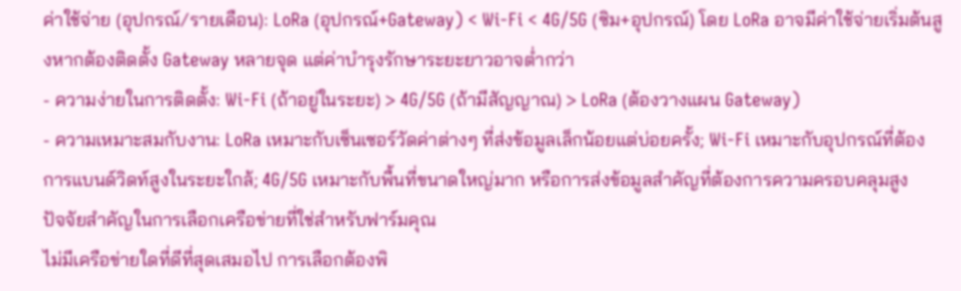ค่าใช้จ่าย (อุปกรณ์/รายเดือน): LoRa (อุปกรณ์+Gateway) < Wi-Fi < 4G/5G (ซิม+อุปกรณ์) โดย LoRa อาจมีค่าใช้จ่ายเริ่มต้นสูงหากต้องติดตั้ง Gateway หลายจุด แต่ค่าบำรุงรักษาระยะยาวอาจต่ำกว่า
- ความง่ายในการติดตั้ง: Wi-Fi (ถ้าอยู่ในระยะ) > 4G/5G (ถ้ามีสัญญาณ) > LoRa (ต้องวางแผน Gateway)
- ความเหมาะสมกับงาน: LoRa เหมาะกับเซ็นเซอร์วัดค่าต่างๆ ที่ส่งข้อมูลเล็กน้อยแต่บ่อยครั้ง; Wi-Fi เหมาะกับอุปกรณ์ที่ต้องการแบนด์วิดท์สูงในระยะใกล้; 4G/5G เหมาะกับพื้นที่ขนาดใหญ่มาก หรือการส่งข้อมูลสำคัญที่ต้องการความครอบคลุมสูง
ปัจจัยสำคัญในการเลือกเครือข่ายที่ใช่สำหรับฟาร์มคุณ
ไม่มีเครือข่ายใดที่ดีที่สุดเสมอไป การเลือกต้องพิ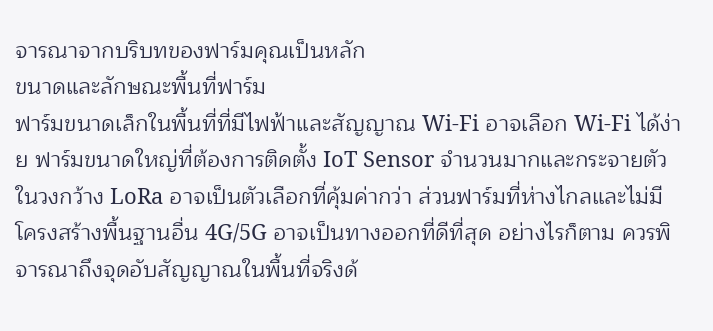จารณาจากบริบทของฟาร์มคุณเป็นหลัก
ขนาดและลักษณะพื้นที่ฟาร์ม
ฟาร์มขนาดเล็กในพื้นที่ที่มีไฟฟ้าและสัญญาณ Wi-Fi อาจเลือก Wi-Fi ได้ง่าย ฟาร์มขนาดใหญ่ที่ต้องการติดตั้ง IoT Sensor จำนวนมากและกระจายตัวในวงกว้าง LoRa อาจเป็นตัวเลือกที่คุ้มค่ากว่า ส่วนฟาร์มที่ห่างไกลและไม่มีโครงสร้างพื้นฐานอื่น 4G/5G อาจเป็นทางออกที่ดีที่สุด อย่างไรก็ตาม ควรพิจารณาถึงจุดอับสัญญาณในพื้นที่จริงด้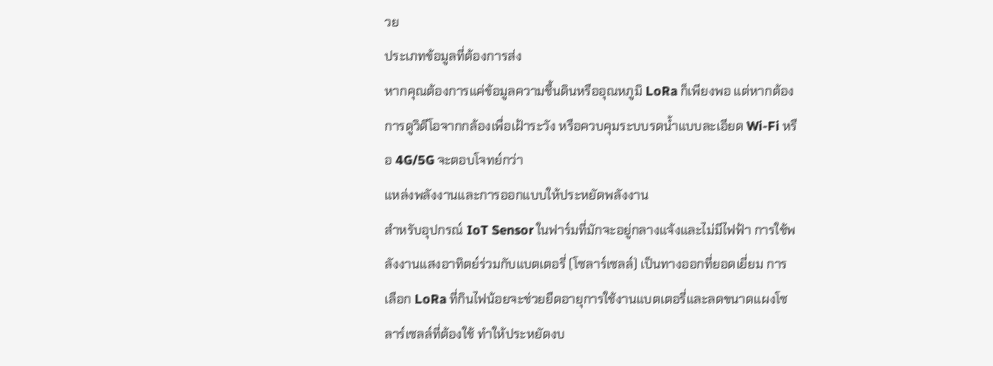วย
ประเภทข้อมูลที่ต้องการส่ง
หากคุณต้องการแค่ข้อมูลความชื้นดินหรืออุณหภูมิ LoRa ก็เพียงพอ แต่หากต้องการดูวิดีโอจากกล้องเพื่อเฝ้าระวัง หรือควบคุมระบบรดน้ำแบบละเอียด Wi-Fi หรือ 4G/5G จะตอบโจทย์กว่า
แหล่งพลังงานและการออกแบบให้ประหยัดพลังงาน
สำหรับอุปกรณ์ IoT Sensor ในฟาร์มที่มักจะอยู่กลางแจ้งและไม่มีไฟฟ้า การใช้พลังงานแสงอาทิตย์ร่วมกับแบตเตอรี่ (โซลาร์เซลล์) เป็นทางออกที่ยอดเยี่ยม การเลือก LoRa ที่กินไฟน้อยจะช่วยยืดอายุการใช้งานแบตเตอรี่และลดขนาดแผงโซลาร์เซลล์ที่ต้องใช้ ทำให้ประหยัดงบ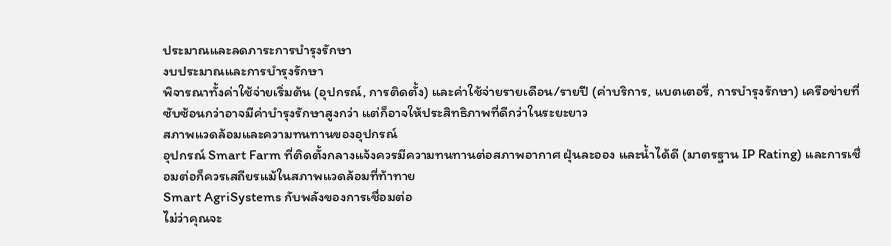ประมาณและลดภาระการบำรุงรักษา
งบประมาณและการบำรุงรักษา
พิจารณาทั้งค่าใช้จ่ายเริ่มต้น (อุปกรณ์, การติดตั้ง) และค่าใช้จ่ายรายเดือน/รายปี (ค่าบริการ, แบตเตอรี่, การบำรุงรักษา) เครือข่ายที่ซับซ้อนกว่าอาจมีค่าบำรุงรักษาสูงกว่า แต่ก็อาจให้ประสิทธิภาพที่ดีกว่าในระยะยาว
สภาพแวดล้อมและความทนทานของอุปกรณ์
อุปกรณ์ Smart Farm ที่ติดตั้งกลางแจ้งควรมีความทนทานต่อสภาพอากาศ ฝุ่นละออง และน้ำได้ดี (มาตรฐาน IP Rating) และการเชื่อมต่อก็ควรเสถียรแม้ในสภาพแวดล้อมที่ท้าทาย
Smart AgriSystems กับพลังของการเชื่อมต่อ
ไม่ว่าคุณจะ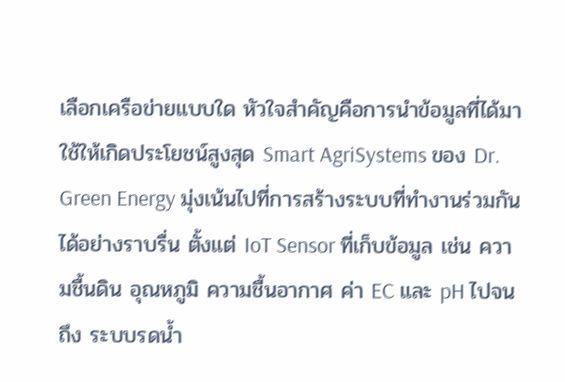เลือกเครือข่ายแบบใด หัวใจสำคัญคือการนำข้อมูลที่ได้มาใช้ให้เกิดประโยชน์สูงสุด Smart AgriSystems ของ Dr. Green Energy มุ่งเน้นไปที่การสร้างระบบที่ทำงานร่วมกันได้อย่างราบรื่น ตั้งแต่ IoT Sensor ที่เก็บข้อมูล เช่น ความชื้นดิน อุณหภูมิ ความชื้นอากาศ ค่า EC และ pH ไปจนถึง ระบบรดน้ำ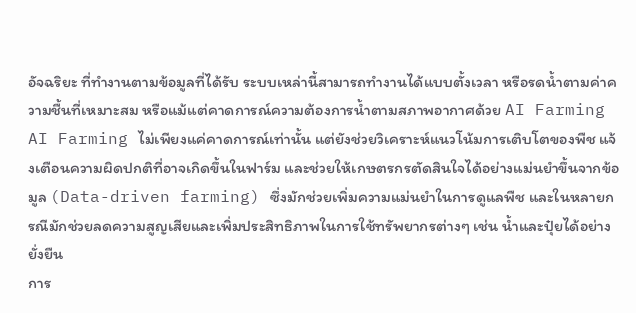อัจฉริยะ ที่ทำงานตามข้อมูลที่ได้รับ ระบบเหล่านี้สามารถทำงานได้แบบตั้งเวลา หรือรดน้ำตามค่าความชื้นที่เหมาะสม หรือแม้แต่คาดการณ์ความต้องการน้ำตามสภาพอากาศด้วย AI Farming
AI Farming ไม่เพียงแค่คาดการณ์เท่านั้น แต่ยังช่วยวิเคราะห์แนวโน้มการเติบโตของพืช แจ้งเตือนความผิดปกติที่อาจเกิดขึ้นในฟาร์ม และช่วยให้เกษตรกรตัดสินใจได้อย่างแม่นยำขึ้นจากข้อมูล (Data-driven farming) ซึ่งมักช่วยเพิ่มความแม่นยำในการดูแลพืช และในหลายกรณีมักช่วยลดความสูญเสียและเพิ่มประสิทธิภาพในการใช้ทรัพยากรต่างๆ เช่น น้ำและปุ๋ยได้อย่างยั่งยืน
การ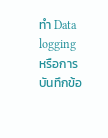ทำ Data logging หรือการบันทึกข้อ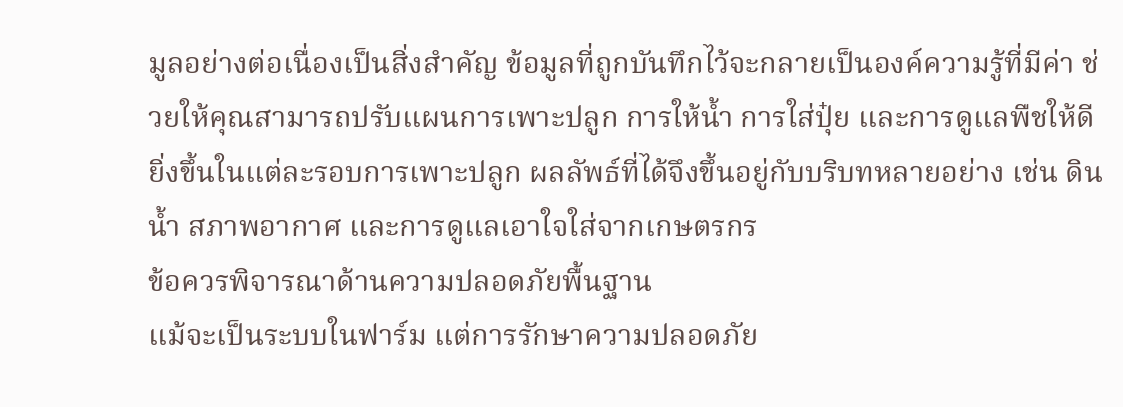มูลอย่างต่อเนื่องเป็นสิ่งสำคัญ ข้อมูลที่ถูกบันทึกไว้จะกลายเป็นองค์ความรู้ที่มีค่า ช่วยให้คุณสามารถปรับแผนการเพาะปลูก การให้น้ำ การใส่ปุ๋ย และการดูแลพืชให้ดียิ่งขึ้นในแต่ละรอบการเพาะปลูก ผลลัพธ์ที่ได้จึงขึ้นอยู่กับบริบทหลายอย่าง เช่น ดิน น้ำ สภาพอากาศ และการดูแลเอาใจใส่จากเกษตรกร
ข้อควรพิจารณาด้านความปลอดภัยพื้นฐาน
แม้จะเป็นระบบในฟาร์ม แต่การรักษาความปลอดภัย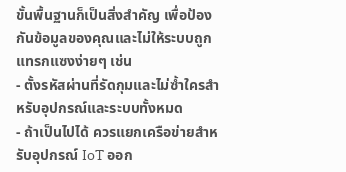ขั้นพื้นฐานก็เป็นสิ่งสำคัญ เพื่อป้องกันข้อมูลของคุณและไม่ให้ระบบถูกแทรกแซงง่ายๆ เช่น
- ตั้งรหัสผ่านที่รัดกุมและไม่ซ้ำใครสำหรับอุปกรณ์และระบบทั้งหมด
- ถ้าเป็นไปได้ ควรแยกเครือข่ายสำหรับอุปกรณ์ IoT ออก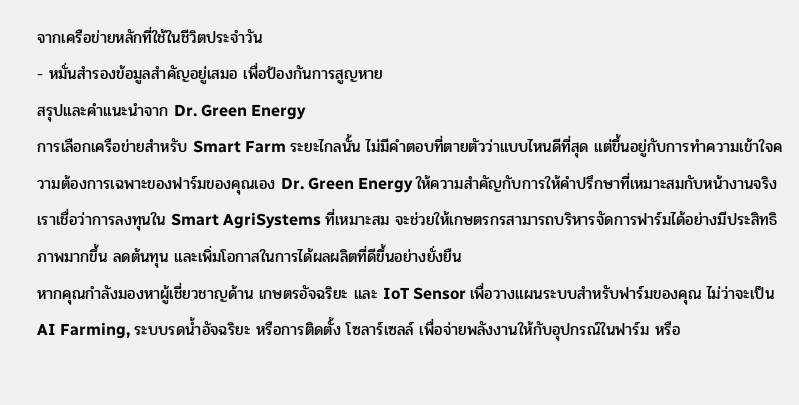จากเครือข่ายหลักที่ใช้ในชีวิตประจำวัน
- หมั่นสำรองข้อมูลสำคัญอยู่เสมอ เพื่อป้องกันการสูญหาย
สรุปและคำแนะนำจาก Dr. Green Energy
การเลือกเครือข่ายสำหรับ Smart Farm ระยะไกลนั้น ไม่มีคำตอบที่ตายตัวว่าแบบไหนดีที่สุด แต่ขึ้นอยู่กับการทำความเข้าใจความต้องการเฉพาะของฟาร์มของคุณเอง Dr. Green Energy ให้ความสำคัญกับการให้คำปรึกษาที่เหมาะสมกับหน้างานจริง เราเชื่อว่าการลงทุนใน Smart AgriSystems ที่เหมาะสม จะช่วยให้เกษตรกรสามารถบริหารจัดการฟาร์มได้อย่างมีประสิทธิภาพมากขึ้น ลดต้นทุน และเพิ่มโอกาสในการได้ผลผลิตที่ดีขึ้นอย่างยั่งยืน
หากคุณกำลังมองหาผู้เชี่ยวชาญด้าน เกษตรอัจฉริยะ และ IoT Sensor เพื่อวางแผนระบบสำหรับฟาร์มของคุณ ไม่ว่าจะเป็น AI Farming, ระบบรดน้ำอัจฉริยะ หรือการติดตั้ง โซลาร์เซลล์ เพื่อจ่ายพลังงานให้กับอุปกรณ์ในฟาร์ม หรือ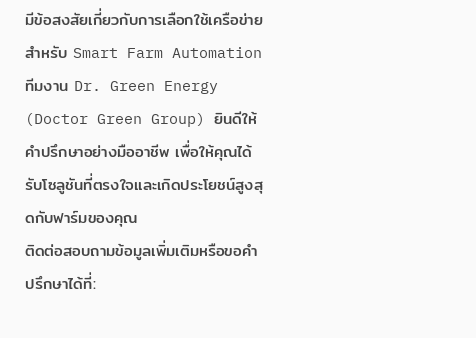มีข้อสงสัยเกี่ยวกับการเลือกใช้เครือข่ายสำหรับ Smart Farm Automation ทีมงาน Dr. Green Energy (Doctor Green Group) ยินดีให้คำปรึกษาอย่างมืออาชีพ เพื่อให้คุณได้รับโซลูชันที่ตรงใจและเกิดประโยชน์สูงสุดกับฟาร์มของคุณ
ติดต่อสอบถามข้อมูลเพิ่มเติมหรือขอคำปรึกษาได้ที่: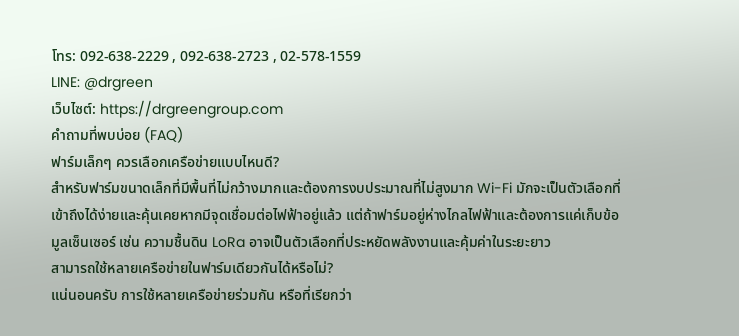โทร: 092-638-2229 , 092-638-2723 , 02-578-1559
LINE: @drgreen
เว็บไซต์: https://drgreengroup.com
คำถามที่พบบ่อย (FAQ)
ฟาร์มเล็กๆ ควรเลือกเครือข่ายแบบไหนดี?
สำหรับฟาร์มขนาดเล็กที่มีพื้นที่ไม่กว้างมากและต้องการงบประมาณที่ไม่สูงมาก Wi-Fi มักจะเป็นตัวเลือกที่เข้าถึงได้ง่ายและคุ้นเคยหากมีจุดเชื่อมต่อไฟฟ้าอยู่แล้ว แต่ถ้าฟาร์มอยู่ห่างไกลไฟฟ้าและต้องการแค่เก็บข้อมูลเซ็นเซอร์ เช่น ความชื้นดิน LoRa อาจเป็นตัวเลือกที่ประหยัดพลังงานและคุ้มค่าในระยะยาว
สามารถใช้หลายเครือข่ายในฟาร์มเดียวกันได้หรือไม่?
แน่นอนครับ การใช้หลายเครือข่ายร่วมกัน หรือที่เรียกว่า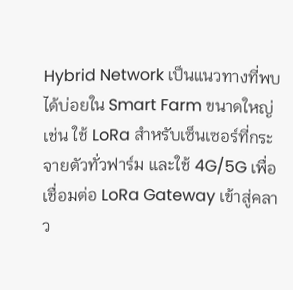Hybrid Network เป็นแนวทางที่พบได้บ่อยใน Smart Farm ขนาดใหญ่ เช่น ใช้ LoRa สำหรับเซ็นเซอร์ที่กระจายตัวทั่วฟาร์ม และใช้ 4G/5G เพื่อเชื่อมต่อ LoRa Gateway เข้าสู่คลาว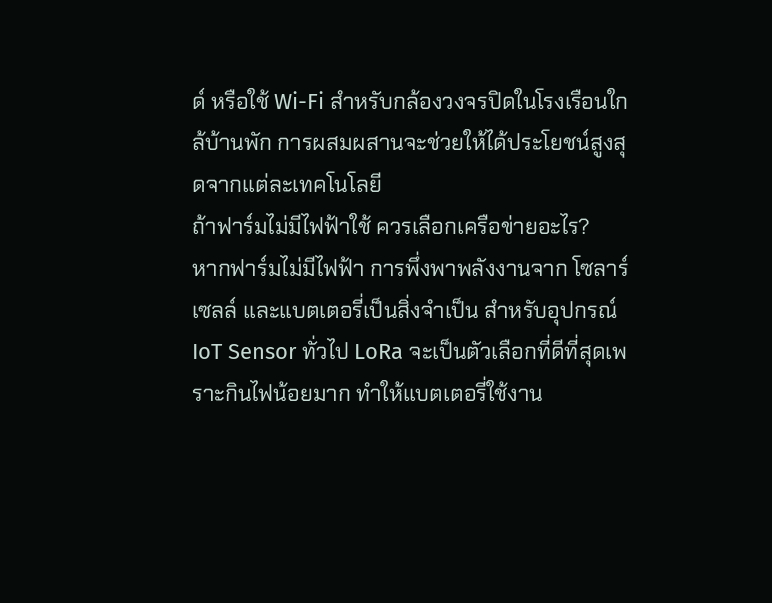ด์ หรือใช้ Wi-Fi สำหรับกล้องวงจรปิดในโรงเรือนใกล้บ้านพัก การผสมผสานจะช่วยให้ได้ประโยชน์สูงสุดจากแต่ละเทคโนโลยี
ถ้าฟาร์มไม่มีไฟฟ้าใช้ ควรเลือกเครือข่ายอะไร?
หากฟาร์มไม่มีไฟฟ้า การพึ่งพาพลังงานจาก โซลาร์เซลล์ และแบตเตอรี่เป็นสิ่งจำเป็น สำหรับอุปกรณ์ IoT Sensor ทั่วไป LoRa จะเป็นตัวเลือกที่ดีที่สุดเพราะกินไฟน้อยมาก ทำให้แบตเตอรี่ใช้งาน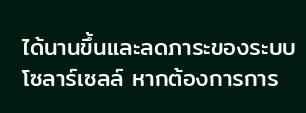ได้นานขึ้นและลดภาระของระบบโซลาร์เซลล์ หากต้องการการ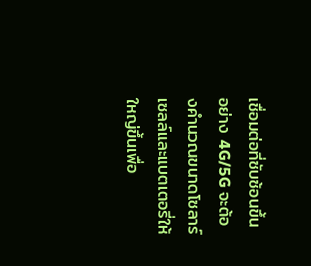เชื่อมต่อที่ซับซ้อนขึ้นอย่าง 4G/5G จะต้องคำนวณขนาดโซลาร์เซลล์และแบตเตอรี่ให้ใหญ่ขึ้นเพื่อ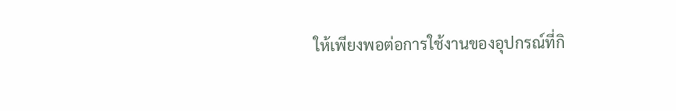ให้เพียงพอต่อการใช้งานของอุปกรณ์ที่กิ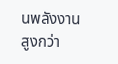นพลังงานสูงกว่า